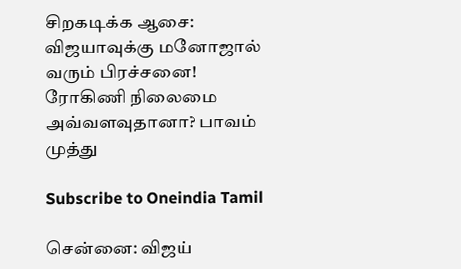சிறகடிக்க ஆசை: விஜயாவுக்கு மனோஜால் வரும் பிரச்சனை! ரோகிணி நிலைமை அவ்வளவுதானா? பாவம் முத்து

Subscribe to Oneindia Tamil

சென்னை: விஜய்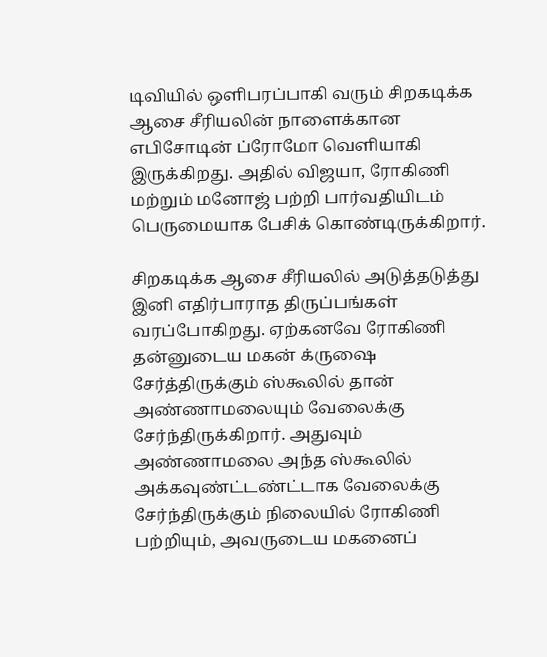டிவியில் ஒளிபரப்பாகி வரும் சிறகடிக்க ஆசை சீரியலின் நாளைக்கான எபிசோடின் ப்ரோமோ வெளியாகி இருக்கிறது. அதில் விஜயா, ரோகிணி மற்றும் மனோஜ் பற்றி பார்வதியிடம் பெருமையாக பேசிக் கொண்டிருக்கிறார்.

சிறகடிக்க ஆசை சீரியலில் அடுத்தடுத்து இனி எதிர்பாராத திருப்பங்கள் வரப்போகிறது. ஏற்கனவே ரோகிணி தன்னுடைய மகன் க்ருஷை சேர்த்திருக்கும் ஸ்கூலில் தான் அண்ணாமலையும் வேலைக்கு சேர்ந்திருக்கிறார். அதுவும் அண்ணாமலை அந்த ஸ்கூலில் அக்கவுண்ட்டண்ட்டாக வேலைக்கு சேர்ந்திருக்கும் நிலையில் ரோகிணி பற்றியும், அவருடைய மகனைப்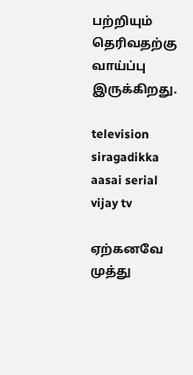பற்றியும் தெரிவதற்கு வாய்ப்பு இருக்கிறது.

television siragadikka aasai serial vijay tv

ஏற்கனவே முத்து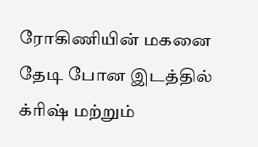ரோகிணியின் மகனை தேடி போன இடத்தில் க்ரிஷ் மற்றும்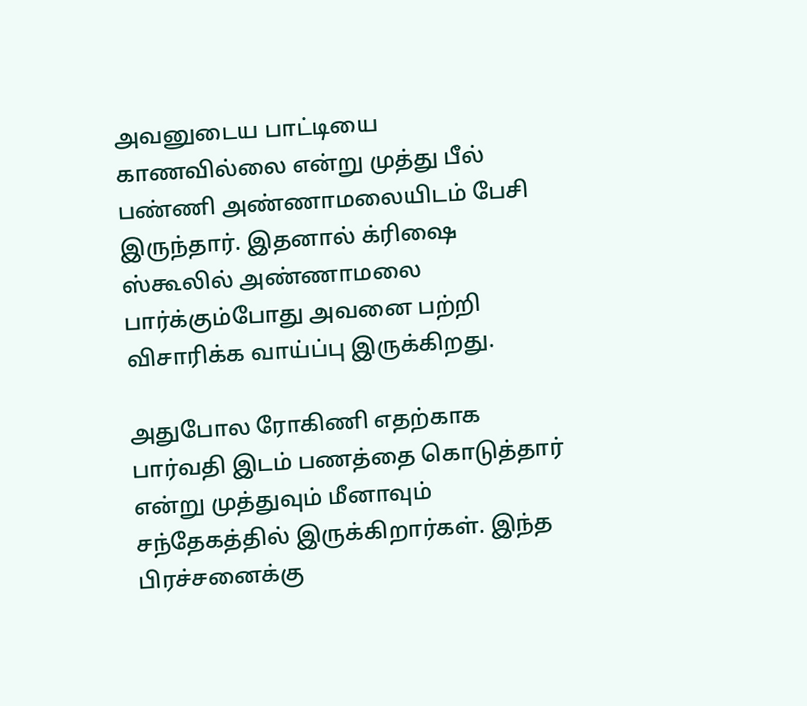அவனுடைய பாட்டியை காணவில்லை என்று முத்து பீல் பண்ணி அண்ணாமலையிடம் பேசி இருந்தார். இதனால் க்ரிஷை ஸ்கூலில் அண்ணாமலை பார்க்கும்போது அவனை பற்றி விசாரிக்க வாய்ப்பு இருக்கிறது.

அதுபோல ரோகிணி எதற்காக பார்வதி இடம் பணத்தை கொடுத்தார் என்று முத்துவும் மீனாவும் சந்தேகத்தில் இருக்கிறார்கள். இந்த பிரச்சனைக்கு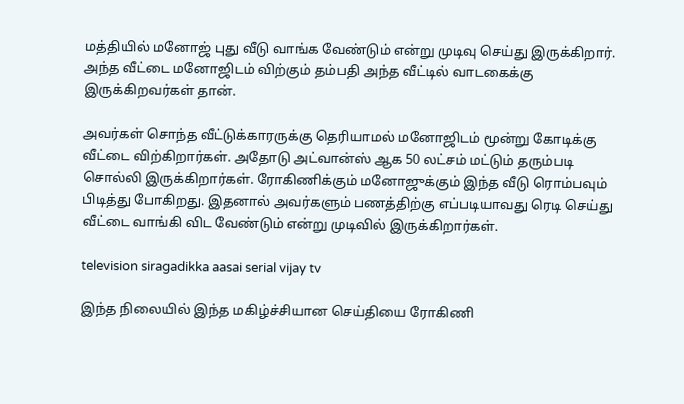மத்தியில் மனோஜ் புது வீடு வாங்க வேண்டும் என்று முடிவு செய்து இருக்கிறார். அந்த வீட்டை மனோஜிடம் விற்கும் தம்பதி அந்த வீட்டில் வாடகைக்கு இருக்கிறவர்கள் தான்.

அவர்கள் சொந்த வீட்டுக்காரருக்கு தெரியாமல் மனோஜிடம் மூன்று கோடிக்கு வீட்டை விற்கிறார்கள். அதோடு அட்வான்ஸ் ஆக 50 லட்சம் மட்டும் தரும்படி சொல்லி இருக்கிறார்கள். ரோகிணிக்கும் மனோஜுக்கும் இந்த வீடு ரொம்பவும் பிடித்து போகிறது. இதனால் அவர்களும் பணத்திற்கு எப்படியாவது ரெடி செய்து வீட்டை வாங்கி விட வேண்டும் என்று முடிவில் இருக்கிறார்கள்.

television siragadikka aasai serial vijay tv

இந்த நிலையில் இந்த மகிழ்ச்சியான செய்தியை ரோகிணி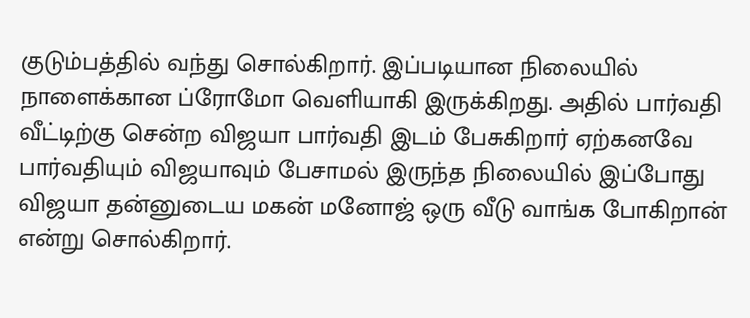குடும்பத்தில் வந்து சொல்கிறார். இப்படியான நிலையில் நாளைக்கான ப்ரோமோ வெளியாகி இருக்கிறது. அதில் பார்வதி வீட்டிற்கு சென்ற விஜயா பார்வதி இடம் பேசுகிறார் ஏற்கனவே பார்வதியும் விஜயாவும் பேசாமல் இருந்த நிலையில் இப்போது விஜயா தன்னுடைய மகன் மனோஜ் ஒரு வீடு வாங்க போகிறான் என்று சொல்கிறார்.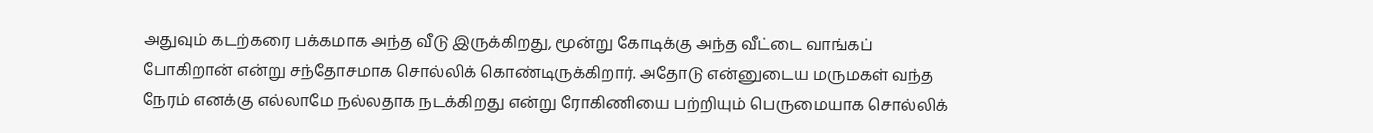அதுவும் கடற்கரை பக்கமாக அந்த வீடு இருக்கிறது, மூன்று கோடிக்கு அந்த வீட்டை வாங்கப் போகிறான் என்று சந்தோசமாக சொல்லிக் கொண்டிருக்கிறார். அதோடு என்னுடைய மருமகள் வந்த நேரம் எனக்கு எல்லாமே நல்லதாக நடக்கிறது என்று ரோகிணியை பற்றியும் பெருமையாக சொல்லிக்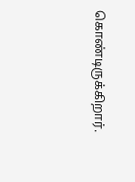கொண்டிருக்கிறார்.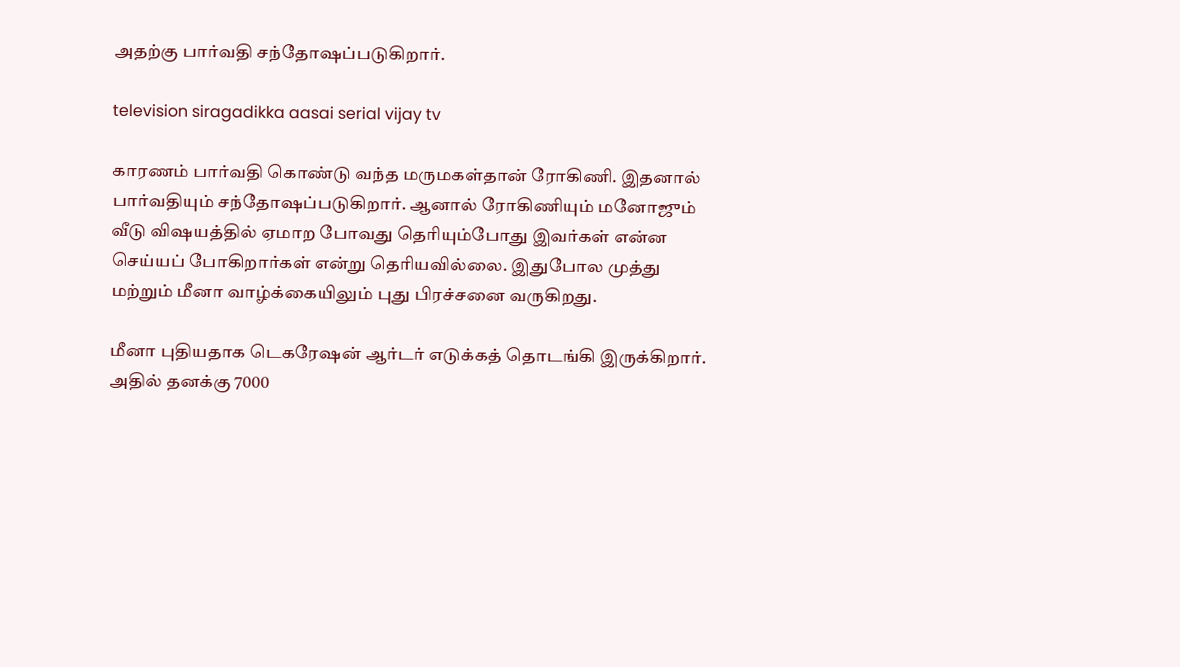அதற்கு பார்வதி சந்தோஷப்படுகிறார்.

television siragadikka aasai serial vijay tv

காரணம் பார்வதி கொண்டு வந்த மருமகள்தான் ரோகிணி. இதனால் பார்வதியும் சந்தோஷப்படுகிறார். ஆனால் ரோகிணியும் மனோஜும் வீடு விஷயத்தில் ஏமாற போவது தெரியும்போது இவர்கள் என்ன செய்யப் போகிறார்கள் என்று தெரியவில்லை. இதுபோல முத்து மற்றும் மீனா வாழ்க்கையிலும் புது பிரச்சனை வருகிறது.

மீனா புதியதாக டெகரேஷன் ஆர்டர் எடுக்கத் தொடங்கி இருக்கிறார். அதில் தனக்கு 7000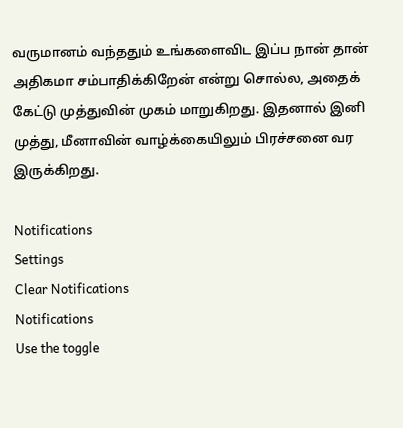வருமானம் வந்ததும் உங்களைவிட இப்ப நான் தான் அதிகமா சம்பாதிக்கிறேன் என்று சொல்ல, அதைக் கேட்டு முத்துவின் முகம் மாறுகிறது. இதனால் இனி முத்து, மீனாவின் வாழ்க்கையிலும் பிரச்சனை வர இருக்கிறது.

Notifications
Settings
Clear Notifications
Notifications
Use the toggle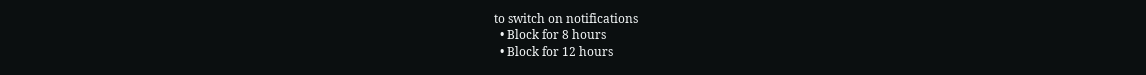to switch on notifications
  • Block for 8 hours
  • Block for 12 hours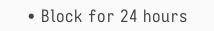• Block for 24 hours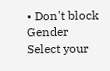• Don't block
Gender
Select your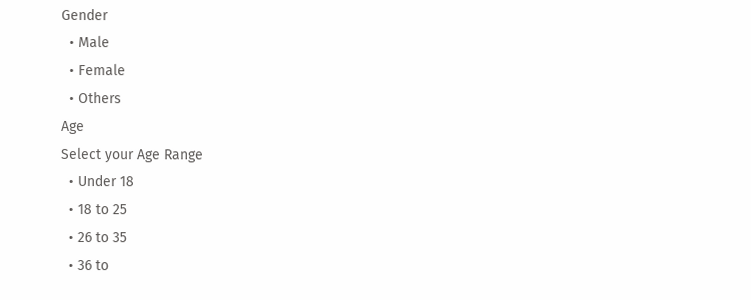Gender
  • Male
  • Female
  • Others
Age
Select your Age Range
  • Under 18
  • 18 to 25
  • 26 to 35
  • 36 to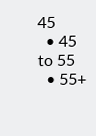45
  • 45 to 55
  • 55+